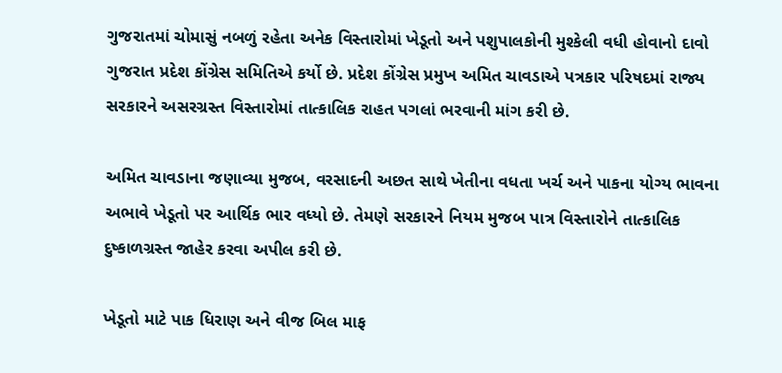ગુજરાતમાં ચોમાસું નબળું રહેતા અનેક વિસ્તારોમાં ખેડૂતો અને પશુપાલકોની મુશ્કેલી વધી હોવાનો દાવો ગુજરાત પ્રદેશ કોંગ્રેસ સમિતિએ કર્યો છે. પ્રદેશ કોંગ્રેસ પ્રમુખ અમિત ચાવડાએ પત્રકાર પરિષદમાં રાજ્ય સરકારને અસરગ્રસ્ત વિસ્તારોમાં તાત્કાલિક રાહત પગલાં ભરવાની માંગ કરી છે.

અમિત ચાવડાના જણાવ્યા મુજબ, વરસાદની અછત સાથે ખેતીના વધતા ખર્ચ અને પાકના યોગ્ય ભાવના અભાવે ખેડૂતો પર આર્થિક ભાર વધ્યો છે. તેમણે સરકારને નિયમ મુજબ પાત્ર વિસ્તારોને તાત્કાલિક દુષ્કાળગ્રસ્ત જાહેર કરવા અપીલ કરી છે.

ખેડૂતો માટે પાક ધિરાણ અને વીજ બિલ માફ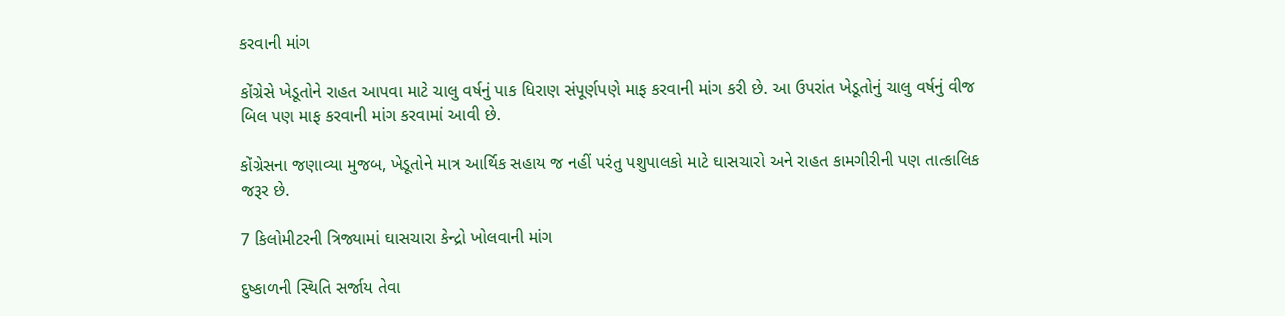કરવાની માંગ

કોંગ્રેસે ખેડૂતોને રાહત આપવા માટે ચાલુ વર્ષનું પાક ધિરાણ સંપૂર્ણપણે માફ કરવાની માંગ કરી છે. આ ઉપરાંત ખેડૂતોનું ચાલુ વર્ષનું વીજ બિલ પણ માફ કરવાની માંગ કરવામાં આવી છે.

કોંગ્રેસના જણાવ્યા મુજબ, ખેડૂતોને માત્ર આર્થિક સહાય જ નહીં પરંતુ પશુપાલકો માટે ઘાસચારો અને રાહત કામગીરીની પણ તાત્કાલિક જરૂર છે.

7 કિલોમીટરની ત્રિજ્યામાં ઘાસચારા કેન્દ્રો ખોલવાની માંગ

દુષ્કાળની સ્થિતિ સર્જાય તેવા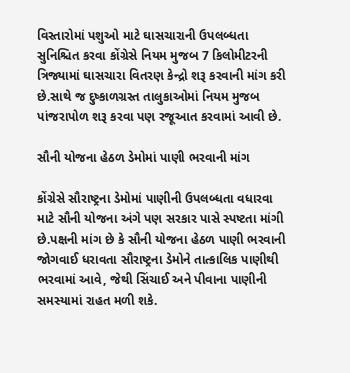વિસ્તારોમાં પશુઓ માટે ઘાસચારાની ઉપલબ્ધતા સુનિશ્ચિત કરવા કોંગ્રેસે નિયમ મુજબ 7 કિલોમીટરની ત્રિજ્યામાં ઘાસચારા વિતરણ કેન્દ્રો શરૂ કરવાની માંગ કરી છે.સાથે જ દુષ્કાળગ્રસ્ત તાલુકાઓમાં નિયમ મુજબ પાંજરાપોળ શરૂ કરવા પણ રજૂઆત કરવામાં આવી છે.

સૌની યોજના હેઠળ ડેમોમાં પાણી ભરવાની માંગ

કોંગ્રેસે સૌરાષ્ટ્રના ડેમોમાં પાણીની ઉપલબ્ધતા વધારવા માટે સૌની યોજના અંગે પણ સરકાર પાસે સ્પષ્ટતા માંગી છે.પક્ષની માંગ છે કે સૌની યોજના હેઠળ પાણી ભરવાની જોગવાઈ ધરાવતા સૌરાષ્ટ્રના ડેમોને તાત્કાલિક પાણીથી ભરવામાં આવે, જેથી સિંચાઈ અને પીવાના પાણીની સમસ્યામાં રાહત મળી શકે.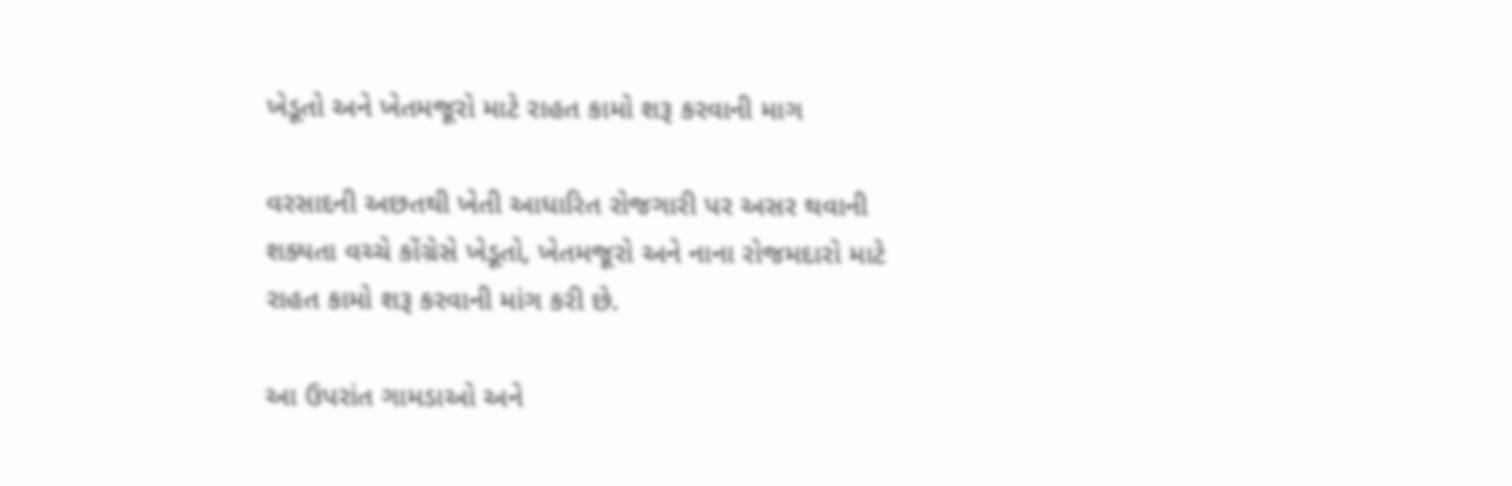ખેડૂતો અને ખેતમજૂરો માટે રાહત કામો શરૂ કરવાની માગ

વરસાદની અછતથી ખેતી આધારિત રોજગારી પર અસર થવાની શક્યતા વચ્ચે કોંગ્રેસે ખેડૂતો, ખેતમજૂરો અને નાના રોજમદારો માટે રાહત કામો શરૂ કરવાની માંગ કરી છે.

આ ઉપરાંત ગામડાઓ અને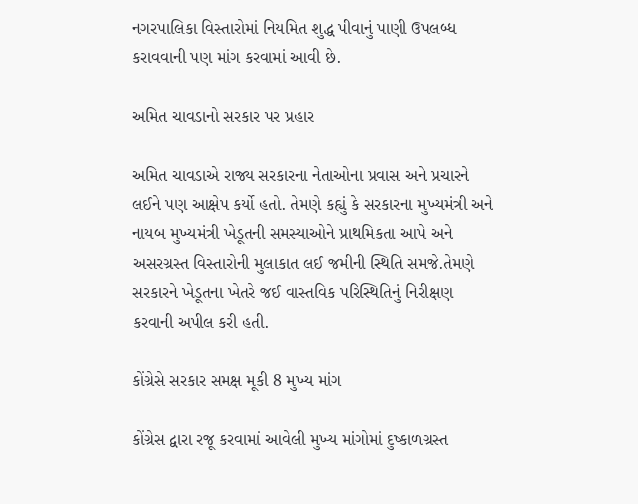નગરપાલિકા વિસ્તારોમાં નિયમિત શુદ્ધ પીવાનું પાણી ઉપલબ્ધ કરાવવાની પણ માંગ કરવામાં આવી છે.

અમિત ચાવડાનો સરકાર પર પ્રહાર

અમિત ચાવડાએ રાજ્ય સરકારના નેતાઓના પ્રવાસ અને પ્રચારને લઈને પણ આક્ષેપ કર્યો હતો. તેમણે કહ્યું કે સરકારના મુખ્યમંત્રી અને નાયબ મુખ્યમંત્રી ખેડૂતની સમસ્યાઓને પ્રાથમિકતા આપે અને અસરગ્રસ્ત વિસ્તારોની મુલાકાત લઈ જમીની સ્થિતિ સમજે.તેમણે સરકારને ખેડૂતના ખેતરે જઈ વાસ્તવિક પરિસ્થિતિનું નિરીક્ષણ કરવાની અપીલ કરી હતી.

કોંગ્રેસે સરકાર સમક્ષ મૂકી 8 મુખ્ય માંગ

કોંગ્રેસ દ્વારા રજૂ કરવામાં આવેલી મુખ્ય માંગોમાં દુષ્કાળગ્રસ્ત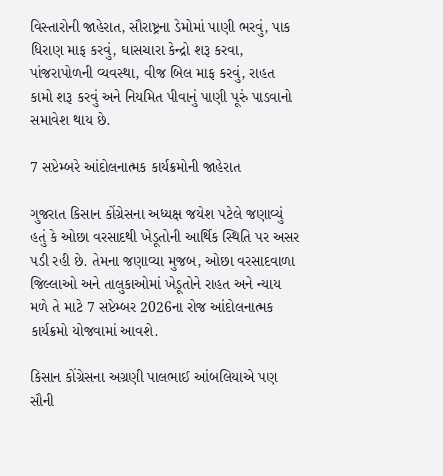વિસ્તારોની જાહેરાત, સૌરાષ્ટ્રના ડેમોમાં પાણી ભરવું, પાક ધિરાણ માફ કરવું, ઘાસચારા કેન્દ્રો શરૂ કરવા, પાંજરાપોળની વ્યવસ્થા, વીજ બિલ માફ કરવું, રાહત કામો શરૂ કરવું અને નિયમિત પીવાનું પાણી પૂરું પાડવાનો સમાવેશ થાય છે.

7 સપ્ટેમ્બરે આંદોલનાત્મક કાર્યક્રમોની જાહેરાત

ગુજરાત કિસાન કોંગ્રેસના અધ્યક્ષ જયેશ પટેલે જણાવ્યું હતું કે ઓછા વરસાદથી ખેડૂતોની આર્થિક સ્થિતિ પર અસર પડી રહી છે. તેમના જણાવ્યા મુજબ, ઓછા વરસાદવાળા જિલ્લાઓ અને તાલુકાઓમાં ખેડૂતોને રાહત અને ન્યાય મળે તે માટે 7 સપ્ટેમ્બર 2026ના રોજ આંદોલનાત્મક કાર્યક્રમો યોજવામાં આવશે.

કિસાન કોંગ્રેસના અગ્રણી પાલભાઈ આંબલિયાએ પણ સૌની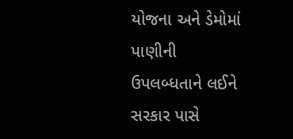યોજના અને ડેમોમાં પાણીની ઉપલબ્ધતાને લઈને સરકાર પાસે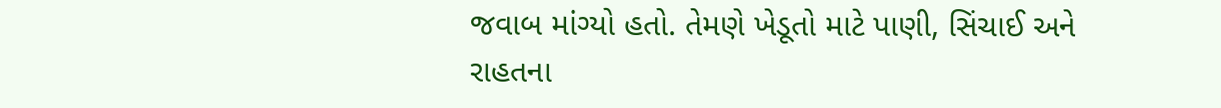જવાબ માંગ્યો હતો. તેમણે ખેડૂતો માટે પાણી, સિંચાઈ અને રાહતના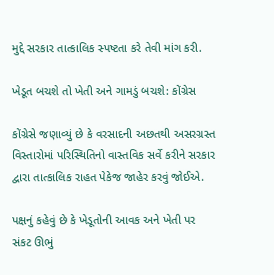મુદ્દે સરકાર તાત્કાલિક સ્પષ્ટતા કરે તેવી માંગ કરી.

ખેડૂત બચશે તો ખેતી અને ગામડું બચશે: કોંગ્રેસ

કોંગ્રેસે જણાવ્યું છે કે વરસાદની અછતથી અસરગ્રસ્ત વિસ્તારોમાં પરિસ્થિતિનો વાસ્તવિક સર્વે કરીને સરકાર દ્વારા તાત્કાલિક રાહત પેકેજ જાહેર કરવું જોઈએ.

પક્ષનું કહેવું છે કે ખેડૂતોની આવક અને ખેતી પર સંકટ ઊભું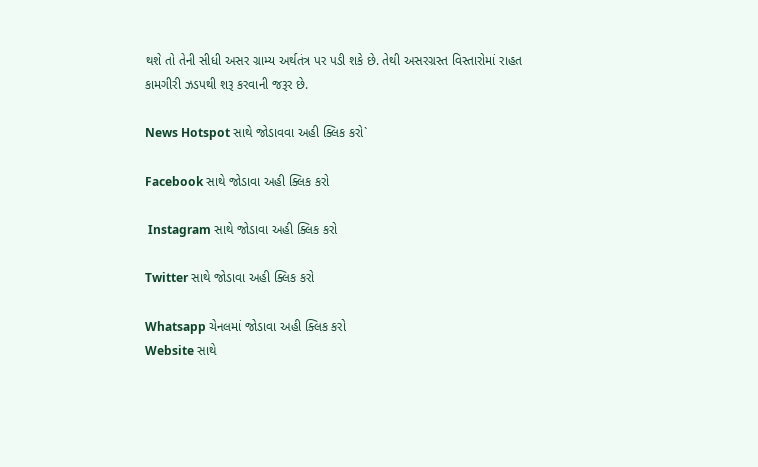થશે તો તેની સીધી અસર ગ્રામ્ય અર્થતંત્ર પર પડી શકે છે. તેથી અસરગ્રસ્ત વિસ્તારોમાં રાહત કામગીરી ઝડપથી શરૂ કરવાની જરૂર છે.

News Hotspot સાથે જોડાવવા અહી ક્લિક કરો`

Facebook સાથે જોડાવા અહી ક્લિક કરો

 Instagram સાથે જોડાવા અહી ક્લિક કરો

Twitter સાથે જોડાવા અહી ક્લિક કરો

Whatsapp ચેનલમાં જોડાવા અહી ક્લિક કરો
Website સાથે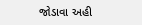જોડાવા અહી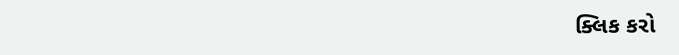ક્લિક કરો